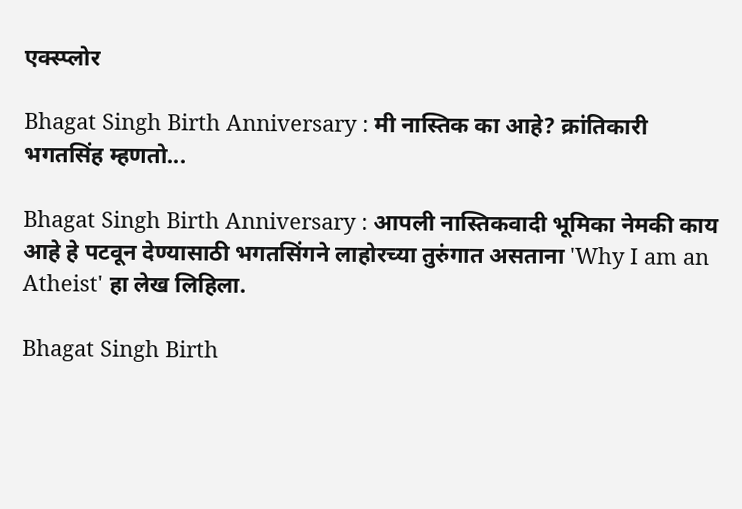एक्स्प्लोर

Bhagat Singh Birth Anniversary : मी नास्तिक का आहे? क्रांतिकारी भगतसिंह म्हणतो...

Bhagat Singh Birth Anniversary : आपली नास्तिकवादी भूमिका नेमकी काय आहे हे पटवून देण्यासाठी भगतसिंगने लाहोरच्या तुरुंगात असताना 'Why I am an Atheist' हा लेख लिहिला.

Bhagat Singh Birth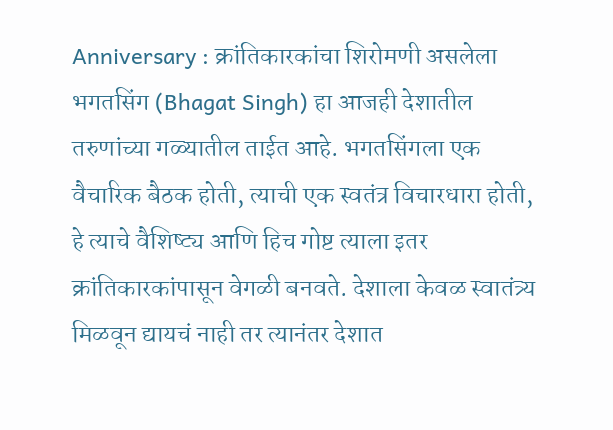Anniversary : क्रांतिकारकांचा शिरोमणी असलेला भगतसिंग (Bhagat Singh) हा आजही देशातील तरुणांच्या गळ्यातील ताईत आहे. भगतसिंगला एक वैचारिक बैठक होती, त्याची एक स्वतंत्र विचारधारा होती, हे त्याचे वैशिष्ट्य आणि हिच गोष्ट त्याला इतर क्रांतिकारकांपासून वेगळी बनवते. देशाला केवळ स्वातंत्र्य मिळवून द्यायचं नाही तर त्यानंतर देशात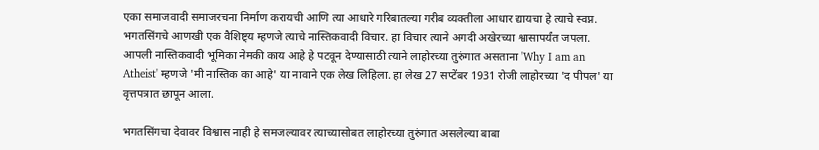एका समाजवादी समाजरचना निर्माण करायची आणि त्या आधारे गरिबातल्या गरीब व्यक्तीला आधार द्यायचा हे त्याचे स्वप्न. भगतसिंगचे आणखी एक वैशिष्ट्य म्हणजे त्याचे नास्तिकवादी विचार. हा विचार त्याने अगदी अखेरच्या श्वासापर्यंत जपला. आपली नास्तिकवादी भूमिका नेमकी काय आहे हे पटवून देण्यासाठी त्याने लाहोरच्या तुरुंगात असताना 'Why I am an Atheist' म्हणजे 'मी नास्तिक का आहे' या नावाने एक लेख लिहिला. हा लेख 27 सप्टेंबर 1931 रोजी लाहोरच्या 'द पीपल' या वृत्तपत्रात छापून आला.

भगतसिंगचा देवावर विश्वास नाही हे समजल्यावर त्याच्यासोबत लाहोरच्या तुरुंगात असलेल्या बाबा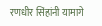रणधीर सिंहांनी यामागे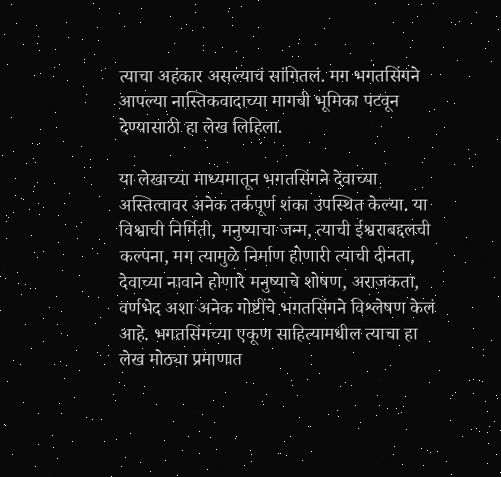त्याचा अहंकार असल्याचं सांगितलं. मग भगतसिंगने आपल्या नास्तिकवादाच्या मागची भूमिका पटवून देण्यासाठी हा लेख लिहिला.

या लेखाच्या माध्यमातून भगतसिंगने देवाच्या अस्तित्वावर अनेक तर्कपूर्ण शंका उपस्थित केल्या. या विश्वाची निर्मिती, मनुष्याचा जन्म, त्याची ईश्वराबद्दलची कल्पना, मग त्यामुळे निर्माण होणारी त्याची दीनता, देवाच्या नावाने होणारे मनुष्याचे शोषण, अराजकता, वर्णभेद अशा अनेक गोष्टींचे भगतसिंगने विश्लेषण केलं आहे. भगतसिंगच्या एकूण साहित्यामधील त्याचा हा लेख मोठ्या प्रमाणात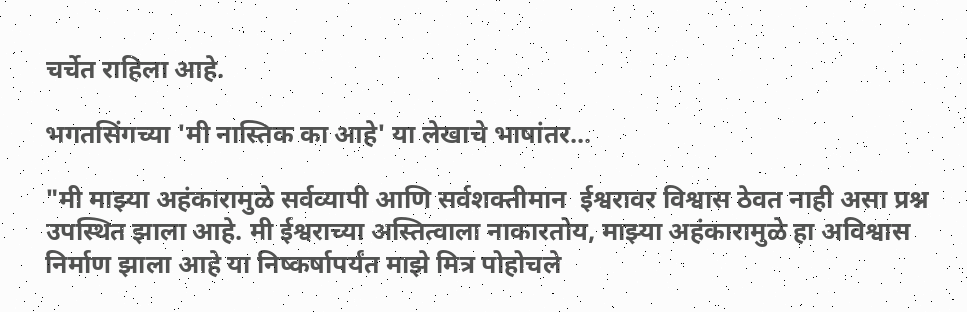चर्चेत राहिला आहे.

भगतसिंगच्या 'मी नास्तिक का आहे' या लेखाचे भाषांतर...

"मी माझ्या अहंकारामुळे सर्वव्यापी आणि सर्वशक्तीमान  ईश्वरावर विश्वास ठेवत नाही असा प्रश्न उपस्थित झाला आहे. मी ईश्वराच्या अस्तित्वाला नाकारतोय, माझ्या अहंकारामुळे हा अविश्वास निर्माण झाला आहे या निष्कर्षापर्यंत माझे मित्र पोहोचले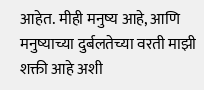आहेत. मीही मनुष्य आहे, आणि मनुष्याच्या दुर्बलतेच्या वरती माझी शक्ती आहे अशी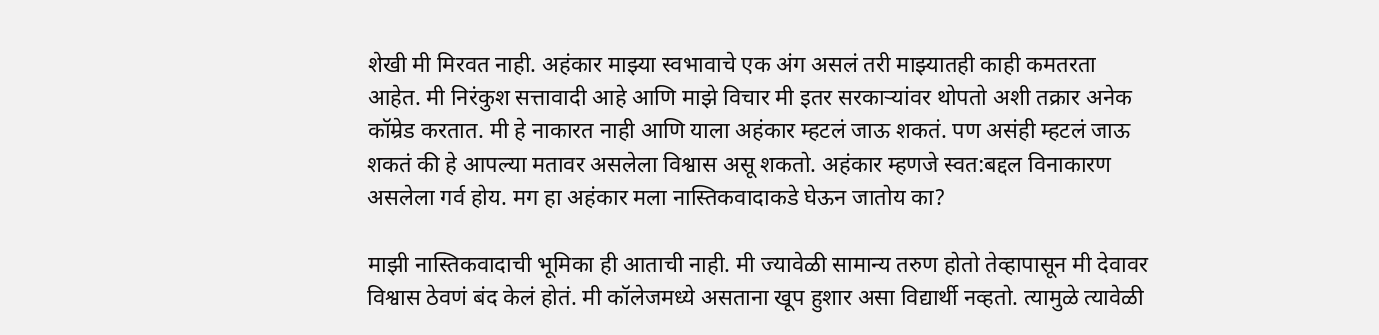शेखी मी मिरवत नाही. अहंकार माझ्या स्वभावाचे एक अंग असलं तरी माझ्यातही काही कमतरता आहेत. मी निरंकुश सत्तावादी आहे आणि माझे विचार मी इतर सरकाऱ्यांवर थोपतो अशी तक्रार अनेक कॉम्रेड करतात. मी हे नाकारत नाही आणि याला अहंकार म्हटलं जाऊ शकतं. पण असंही म्हटलं जाऊ शकतं की हे आपल्या मतावर असलेला विश्वास असू शकतो. अहंकार म्हणजे स्वत:बद्दल विनाकारण असलेला गर्व होय. मग हा अहंकार मला नास्तिकवादाकडे घेऊन जातोय का?

माझी नास्तिकवादाची भूमिका ही आताची नाही. मी ज्यावेळी सामान्य तरुण होतो तेव्हापासून मी देवावर विश्वास ठेवणं बंद केलं होतं. मी कॉलेजमध्ये असताना खूप हुशार असा विद्यार्थी नव्हतो. त्यामुळे त्यावेळी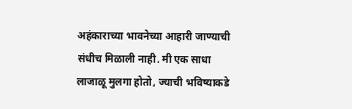अहंकाराच्या भावनेच्या आहारी जाण्याची संधीच मिळाली नाही. मी एक साधा लाजाळू मुलगा होतो, ज्याची भविष्याकडे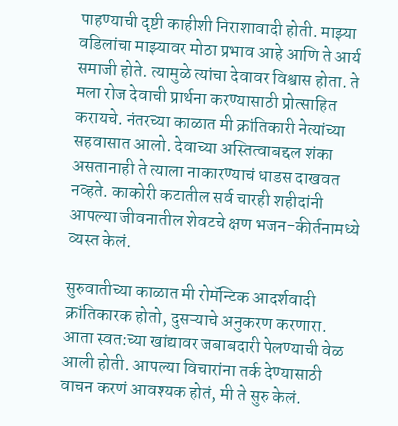पाहण्याची दृष्टी काहीशी निराशावादी होती. माझ्या वडिलांचा माझ्यावर मोठा प्रभाव आहे आणि ते आर्य समाजी होते. त्यामुळे त्यांचा देवावर विश्वास होता. ते मला रोज देवाची प्रार्थना करण्यासाठी प्रोत्साहित करायचे. नंतरच्या काळात मी क्रांतिकारी नेत्यांच्या सहवासात आलो. देवाच्या अस्तित्वाबद्दल शंका असतानाही ते त्याला नाकारण्याचं धाडस दाखवत नव्हते. काकोरी कटातील सर्व चारही शहीदांनी आपल्या जीवनातील शेवटचे क्षण भजन-कीर्तनामध्ये व्यस्त केलं.

सुरुवातीच्या काळात मी रोमॅन्टिक आदर्शवादी क्रांतिकारक होतो, दुसऱ्याचे अनुकरण करणारा. आता स्वत:च्या खांद्यावर जबाबदारी पेलण्याची वेळ आली होती. आपल्या विचारांना तर्क देण्यासाठी वाचन करणं आवश्यक होतं, मी ते सुरु केलं.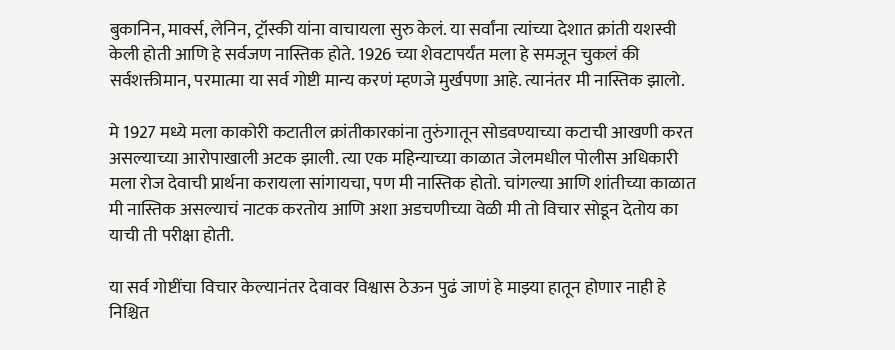बुकानिन, मार्क्स, लेनिन, ट्रॉस्की यांना वाचायला सुरु केलं. या सर्वांना त्यांच्या देशात क्रांती यशस्वी केली होती आणि हे सर्वजण नास्तिक होते. 1926 च्या शेवटापर्यंत मला हे समजून चुकलं की सर्वशक्तीमान, परमात्मा या सर्व गोष्टी मान्य करणं म्हणजे मुर्खपणा आहे. त्यानंतर मी नास्तिक झालो.

मे 1927 मध्ये मला काकोरी कटातील क्रांतीकारकांना तुरुंगातून सोडवण्याच्या कटाची आखणी करत असल्याच्या आरोपाखाली अटक झाली. त्या एक महिन्याच्या काळात जेलमधील पोलीस अधिकारी मला रोज देवाची प्रार्थना करायला सांगायचा, पण मी नास्तिक होतो. चांगल्या आणि शांतीच्या काळात मी नास्तिक असल्याचं नाटक करतोय आणि अशा अडचणीच्या वेळी मी तो विचार सोडून देतोय का याची ती परीक्षा होती.

या सर्व गोष्टींचा विचार केल्यानंतर देवावर विश्वास ठेऊन पुढं जाणं हे माझ्या हातून होणार नाही हे निश्चित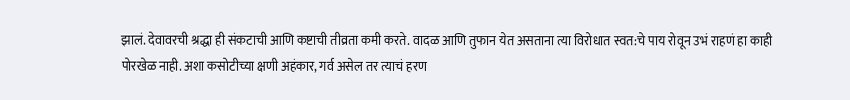झालं. देवावरची श्रद्धा ही संकटाची आणि कष्टाची तीव्रता कमी करते. वादळ आणि तुफान येत असताना त्या विरोधात स्वत:चे पाय रोवून उभं राहणं हा काही पोरखेळ नाही. अशा कसोटीच्या क्षणी अहंकार, गर्व असेल तर त्याचं हरण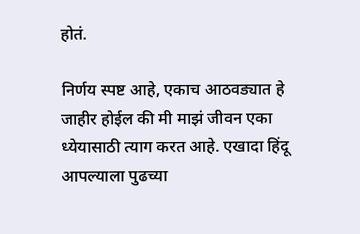होतं.

निर्णय स्पष्ट आहे, एकाच आठवड्यात हे जाहीर होईल की मी माझं जीवन एका ध्येयासाठी त्याग करत आहे. एखादा हिंदू आपल्याला पुढच्या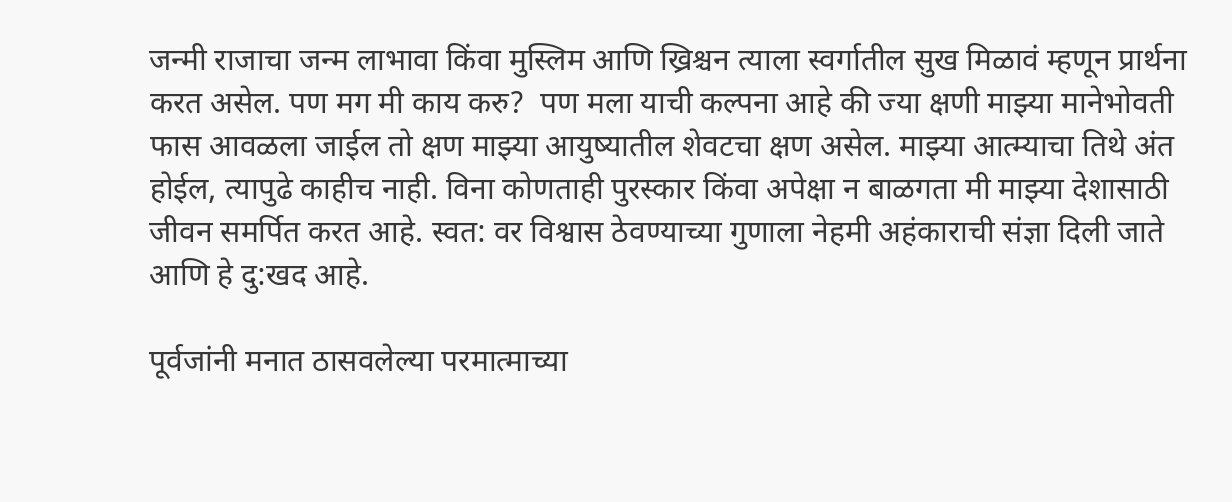जन्मी राजाचा जन्म लाभावा किंवा मुस्लिम आणि ख्रिश्चन त्याला स्वर्गातील सुख मिळावं म्हणून प्रार्थना करत असेल. पण मग मी काय करु?  पण मला याची कल्पना आहे की ज्या क्षणी माझ्या मानेभोवती फास आवळला जाईल तो क्षण माझ्या आयुष्यातील शेवटचा क्षण असेल. माझ्या आत्म्याचा तिथे अंत होईल, त्यापुढे काहीच नाही. विना कोणताही पुरस्कार किंवा अपेक्षा न बाळगता मी माझ्या देशासाठी जीवन समर्पित करत आहे. स्वत: वर विश्वास ठेवण्याच्या गुणाला नेहमी अहंकाराची संज्ञा दिली जाते आणि हे दु:खद आहे.

पूर्वजांनी मनात ठासवलेल्या परमात्माच्या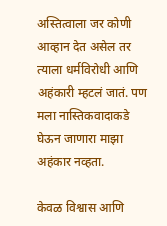अस्तित्वाला जर कोणी आव्हान देत असेल तर त्याला धर्मविरोधी आणि अहंकारी म्हटलं जातं. पण मला नास्तिकवादाकडे घेऊन जाणारा माझा अहंकार नव्हता.

केवळ विश्वास आणि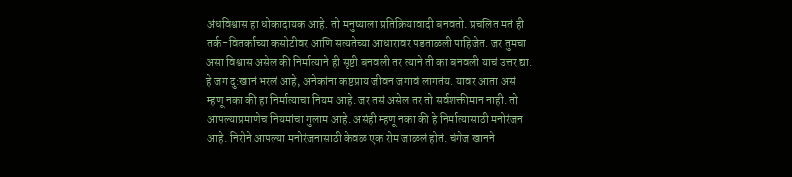अंधविश्वास हा धोकादायक आहे. तो मनुष्याला प्रतिक्रियावादी बनवतो. प्रचलित मतं ही तर्क-वितर्काच्या कसोटीवर आणि सत्यतेच्या आधारावर पडताळली पाहिजेत. जर तुमचा असा विश्वास असेल की निर्मात्याने ही सृष्टी बनवली तर त्याने ती का बनवली याचं उत्तर द्या. हे जग दु:खानं भरलं आहे, अनेकांना कष्टप्राय जीवन जगावं लागतंय. यावर आता असं म्हणू नका की हा निर्मात्याचा नियम आहे. जर तसं असेल तर तो सर्वशक्तीमान नाही. तो आपल्याप्रमाणेच नियमांचा गुलाम आहे. असंही म्हणू नका की हे निर्मात्यासाठी मनोरंजन आहे. निरोने आपल्या मनोरंजनासाठी केवळ एक रोम जाळलं होतं. चंगेज खानने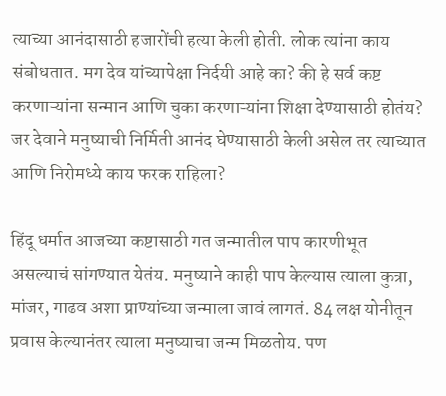त्याच्या आनंदासाठी हजारोंची हत्या केली होती. लोक त्यांना काय संबोधतात. मग देव यांच्यापेक्षा निर्दयी आहे का? की हे सर्व कष्ट करणाऱ्यांना सन्मान आणि चुका करणाऱ्यांना शिक्षा देण्यासाठी होतंय? जर देवाने मनुष्याची निर्मिती आनंद घेण्यासाठी केली असेल तर त्याच्यात आणि निरोमध्ये काय फरक राहिला?

हिंदू धर्मात आजच्या कष्टासाठी गत जन्मातील पाप कारणीभूत असल्याचं सांगण्यात येतंय. मनुष्याने काही पाप केल्यास त्याला कुत्रा, मांजर, गाढव अशा प्राण्यांच्या जन्माला जावं लागतं. 84 लक्ष योनीतून प्रवास केल्यानंतर त्याला मनुष्याचा जन्म मिळतोय. पण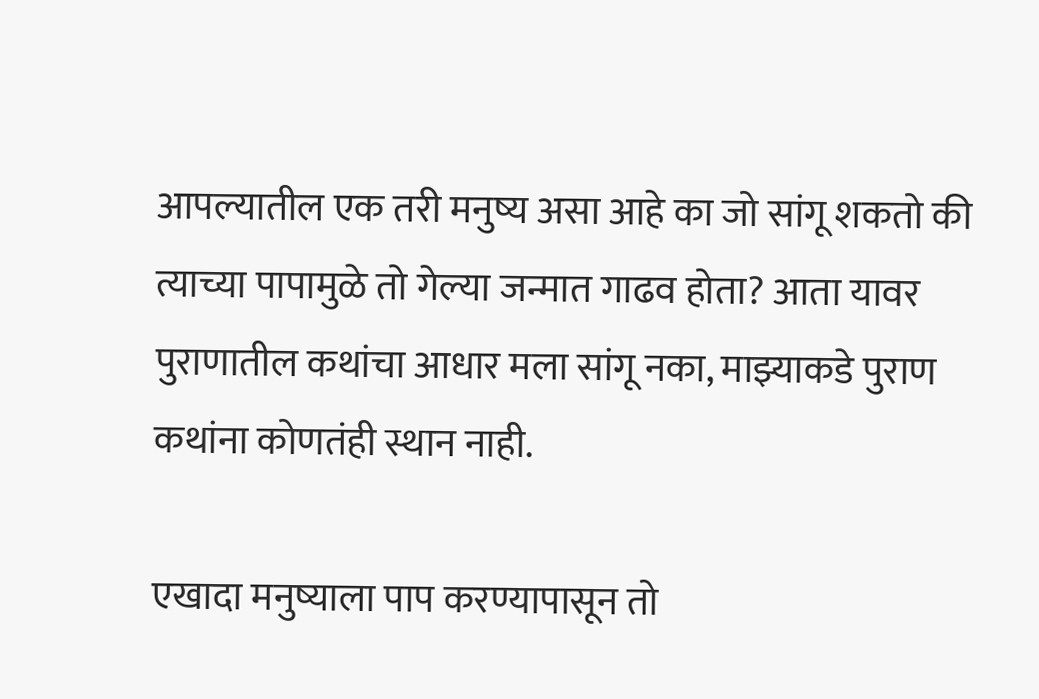आपल्यातील एक तरी मनुष्य असा आहे का जो सांगू शकतो की त्याच्या पापामुळे तो गेल्या जन्मात गाढव होता? आता यावर पुराणातील कथांचा आधार मला सांगू नका, माझ्याकडे पुराण कथांना कोणतंही स्थान नाही.

एखादा मनुष्याला पाप करण्यापासून तो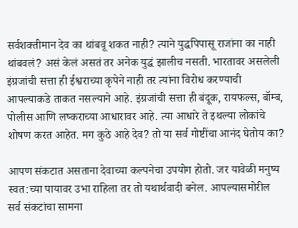सर्वशक्तीमान देव का थांबवू शकत नाही? त्याने युद्धपिपासू राजांना का नाही थांबवलं? असं केलं असतं तर अनेक युद्धं झालीच नसती. भारतावर असलेली इंग्रजांची सत्ता ही ईश्वराच्या कृपेने नाही तर त्यांना विरोध करण्याची आपल्याकडे ताकत नसल्याने आहे. इंग्रजांची सत्ता ही बंदूक, रायफल्स, बॉम्ब, पोलीस आणि लष्कराच्या आधारावर आहे. त्या आधारे ते इथल्या लोकांचे शोषण करत आहेत. मग कुठे आहे देव? तो या सर्व गोष्टींचा आनंद घेतोय का?

आपण संकटात असताना देवाच्या कल्पनेचा उपयोग होतो. जर यावेळी मनुष्य स्वत:च्या पायावर उभा राहिला तर तो यथार्थवादी बनेल. आपल्यासमोरील सर्व संकटांचा सामना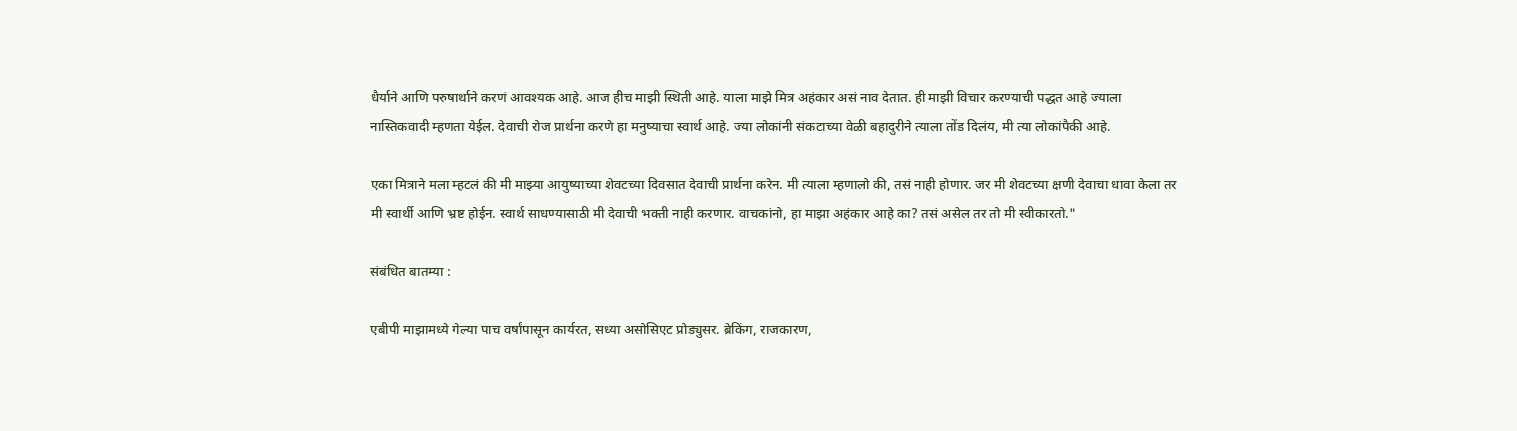धैर्याने आणि परुषार्थाने करणं आवश्यक आहे. आज हीच माझी स्थिती आहे. याला माझे मित्र अहंकार असं नाव देतात. ही माझी विचार करण्याची पद्धत आहे ज्याला नास्तिकवादी म्हणता येईल. देवाची रोज प्रार्थना करणे हा मनुष्याचा स्वार्थ आहे. ज्या लोकांनी संकटाच्या वेळी बहादुरीने त्याला तोंड दिलंय, मी त्या लोकांपैकी आहे.

एका मित्राने मला म्हटलं की मी माझ्या आयुष्याच्या शेवटच्या दिवसात देवाची प्रार्थना करेन. मी त्याला म्हणालो की, तसं नाही होणार. जर मी शेवटच्या क्षणी देवाचा धावा केला तर मी स्वार्थी आणि भ्रष्ट होईन. स्वार्थ साधण्यासाठी मी देवाची भक्ती नाही करणार. वाचकांनो, हा माझा अहंकार आहे का? तसं असेल तर तो मी स्वीकारतो."

संबंधित बातम्या :

एबीपी माझामध्ये गेल्या पाच वर्षांपासून कार्यरत, सध्या असोसिएट प्रोड्युसर. ब्रेकिंग, राजकारण,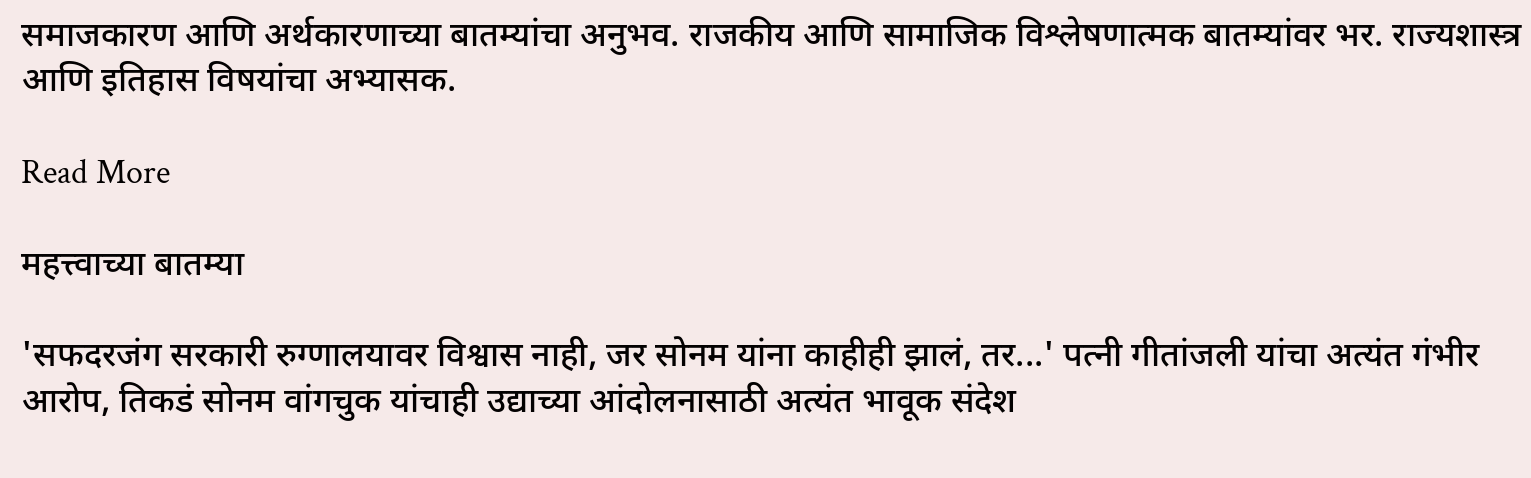समाजकारण आणि अर्थकारणाच्या बातम्यांचा अनुभव. राजकीय आणि सामाजिक विश्लेषणात्मक बातम्यांवर भर. राज्यशास्त्र आणि इतिहास विषयांचा अभ्यासक.

Read More

महत्त्वाच्या बातम्या

'सफदरजंग सरकारी रुग्णालयावर विश्वास नाही, जर सोनम यांना काहीही झालं, तर...' पत्नी गीतांजली यांचा अत्यंत गंभीर आरोप, तिकडं सोनम वांगचुक यांचाही उद्याच्या आंदोलनासाठी अत्यंत भावूक संदेश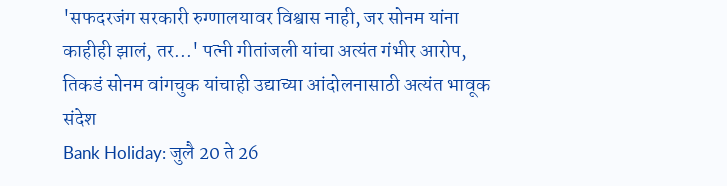'सफदरजंग सरकारी रुग्णालयावर विश्वास नाही, जर सोनम यांना काहीही झालं, तर...' पत्नी गीतांजली यांचा अत्यंत गंभीर आरोप, तिकडं सोनम वांगचुक यांचाही उद्याच्या आंदोलनासाठी अत्यंत भावूक संदेश
Bank Holiday: जुलै 20 ते 26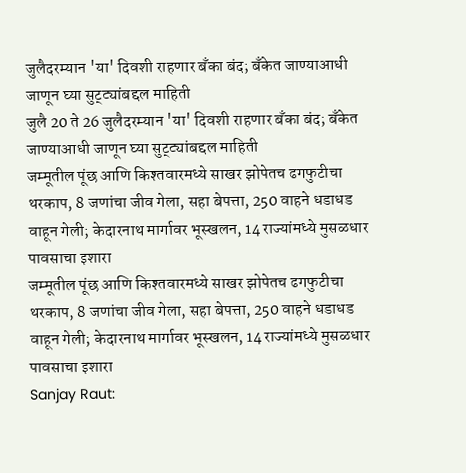जुलैदरम्यान 'या' दिवशी राहणार बँका बंद; बँकेत जाण्याआधी जाणून घ्या सुट्ट्यांबद्दल माहिती
जुलै 20 ते 26 जुलैदरम्यान 'या' दिवशी राहणार बँका बंद; बँकेत जाण्याआधी जाणून घ्या सुट्ट्यांबद्दल माहिती
जम्मूतील पूंछ आणि किश्तवारमध्ये साखर झोपेतच ढगफुटीचा थरकाप, 8 जणांचा जीव गेला, सहा बेपत्ता, 250 वाहने धडाधड वाहून गेली; केदारनाथ मार्गावर भूस्खलन, 14 राज्यांमध्ये मुसळधार पावसाचा इशारा
जम्मूतील पूंछ आणि किश्तवारमध्ये साखर झोपेतच ढगफुटीचा थरकाप, 8 जणांचा जीव गेला, सहा बेपत्ता, 250 वाहने धडाधड वाहून गेली; केदारनाथ मार्गावर भूस्खलन, 14 राज्यांमध्ये मुसळधार पावसाचा इशारा
Sanjay Raut: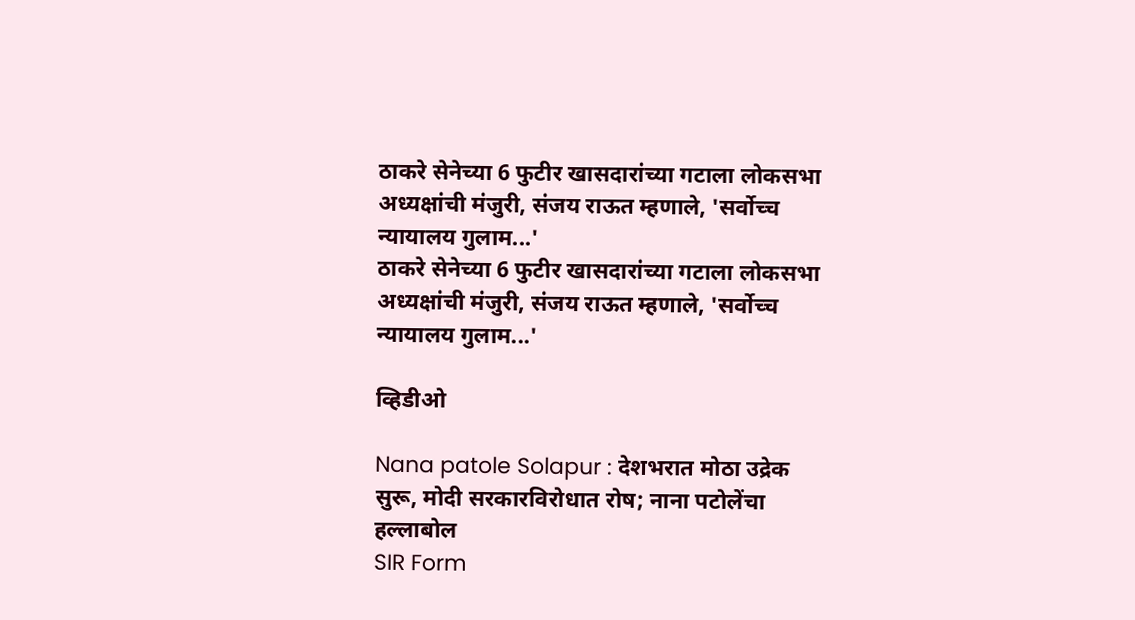ठाकरे सेनेच्या 6 फुटीर खासदारांच्या गटाला लोकसभा अध्यक्षांची मंजुरी, संजय राऊत म्हणाले, 'सर्वोच्च न्यायालय गुलाम...'
ठाकरे सेनेच्या 6 फुटीर खासदारांच्या गटाला लोकसभा अध्यक्षांची मंजुरी, संजय राऊत म्हणाले, 'सर्वोच्च न्यायालय गुलाम...'

व्हिडीओ

Nana patole Solapur : देशभरात मोठा उद्रेक सुरू, मोदी सरकारविरोधात रोष; नाना पटोलेंचा हल्लाबोल
SIR Form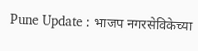Pune Update : भाजप नगरसेविकेच्या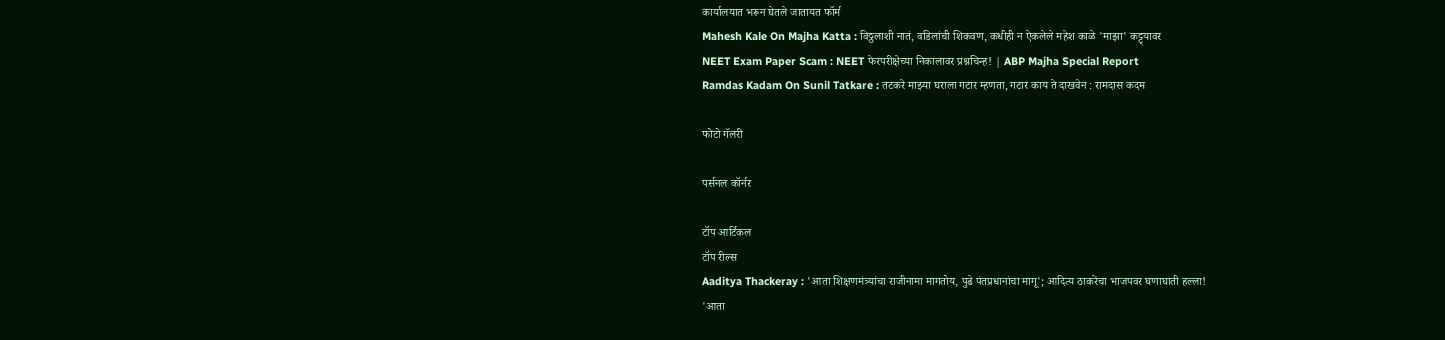कार्यालयात भरून घेतले जातायत फॉर्म
Mahesh Kale On Majha Katta : विठ्ठलाशी नातं, वडिलांची शिकवण, कधीही न ऐकलेले महेश काळे 'माझा' कट्ट्यावर
NEET Exam Paper Scam : NEET फेरपरीक्षेच्या निकालावर प्रश्नचिन्ह! | ABP Majha Special Report
Ramdas Kadam On Sunil Tatkare : तटकरे माझ्या घराला गटार म्हणता, गटार काय ते दाखवेन : रामदास कदम

फोटो गॅलरी

पर्सनल कॉर्नर

टॉप आर्टिकल
टॉप रील्स
Aaditya Thackeray : 'आता शिक्षणमंत्र्यांचा राजीनामा मागतोय, पुढे पंतप्रधानांचा मागू'; आदित्य ठाकरेंचा भाजपवर घणाघाती हल्ला!
'आता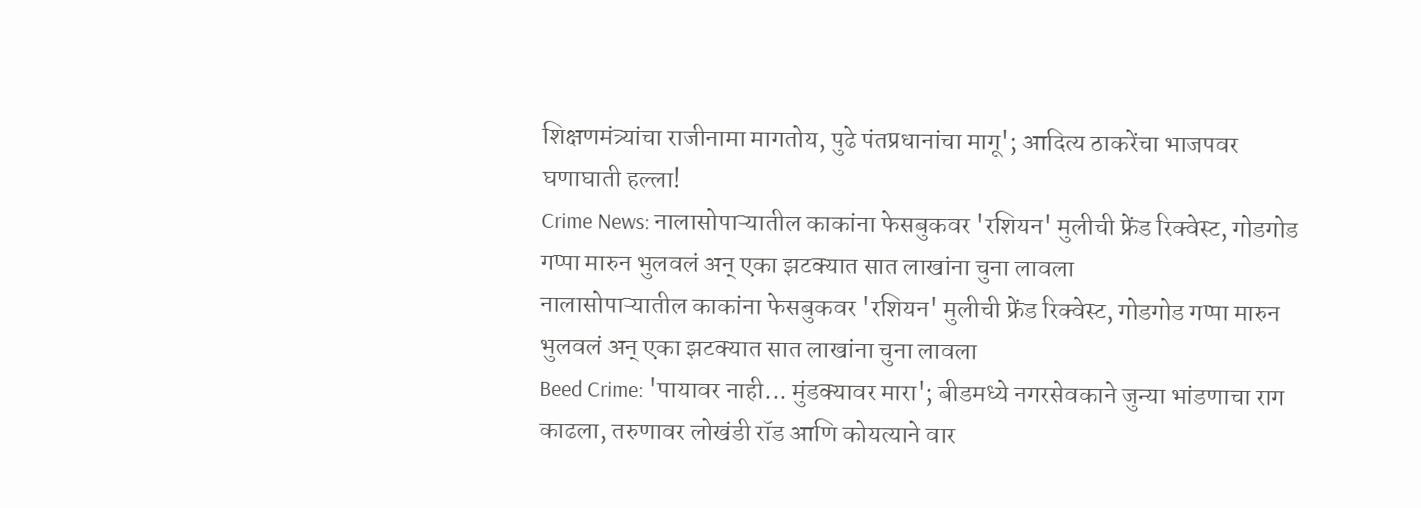शिक्षणमंत्र्यांचा राजीनामा मागतोय, पुढे पंतप्रधानांचा मागू'; आदित्य ठाकरेंचा भाजपवर घणाघाती हल्ला!
Crime News: नालासोपाऱ्यातील काकांना फेसबुकवर 'रशियन' मुलीची फ्रेंड रिक्वेस्ट, गोडगोड गप्पा मारुन भुलवलं अन् एका झटक्यात सात लाखांना चुना लावला
नालासोपाऱ्यातील काकांना फेसबुकवर 'रशियन' मुलीची फ्रेंड रिक्वेस्ट, गोडगोड गप्पा मारुन भुलवलं अन् एका झटक्यात सात लाखांना चुना लावला
Beed Crime: 'पायावर नाही... मुंडक्यावर मारा'; बीडमध्ये नगरसेवकाने जुन्या भांडणाचा राग काढला, तरुणावर लोखंडी रॉड आणि कोयत्याने वार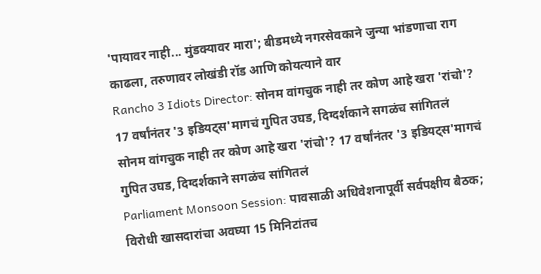'पायावर नाही... मुंडक्यावर मारा'; बीडमध्ये नगरसेवकाने जुन्या भांडणाचा राग काढला, तरुणावर लोखंडी रॉड आणि कोयत्याने वार
Rancho 3 Idiots Director: सोनम वांगचुक नाही तर कोण आहे खरा 'रांचो'? 17 वर्षांनंतर '3 इडियट्स'मागचं गुपित उघड, दिग्दर्शकाने सगळंच सांगितलं
सोनम वांगचुक नाही तर कोण आहे खरा 'रांचो'? 17 वर्षांनंतर '3 इडियट्स'मागचं गुपित उघड, दिग्दर्शकाने सगळंच सांगितलं
Parliament Monsoon Session: पावसाळी अधिवेशनापूर्वी सर्वपक्षीय बैठक; विरोधी खासदारांचा अवघ्या 15 मिनिटांतच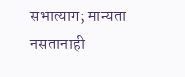सभात्याग; मान्यता नसतानाही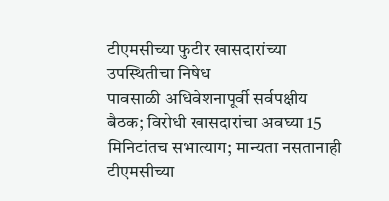टीएमसीच्या फुटीर खासदारांच्या उपस्थितीचा निषेध
पावसाळी अधिवेशनापूर्वी सर्वपक्षीय बैठक; विरोधी खासदारांचा अवघ्या 15 मिनिटांतच सभात्याग; मान्यता नसतानाही टीएमसीच्या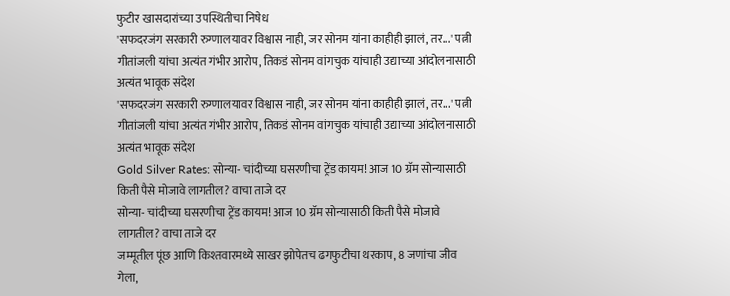फुटीर खासदारांच्या उपस्थितीचा निषेध
'सफदरजंग सरकारी रुग्णालयावर विश्वास नाही, जर सोनम यांना काहीही झालं, तर...' पत्नी गीतांजली यांचा अत्यंत गंभीर आरोप, तिकडं सोनम वांगचुक यांचाही उद्याच्या आंदोलनासाठी अत्यंत भावूक संदेश
'सफदरजंग सरकारी रुग्णालयावर विश्वास नाही, जर सोनम यांना काहीही झालं, तर...' पत्नी गीतांजली यांचा अत्यंत गंभीर आरोप, तिकडं सोनम वांगचुक यांचाही उद्याच्या आंदोलनासाठी अत्यंत भावूक संदेश
Gold Silver Rates: सोन्या- चांदीच्या घसरणीचा ट्रेंड कायम! आज 10 ग्रॅम सोन्यासाठी किती पैसे मोजावे लागतील? वाचा ताजे दर
सोन्या- चांदीच्या घसरणीचा ट्रेंड कायम! आज 10 ग्रॅम सोन्यासाठी किती पैसे मोजावे लागतील? वाचा ताजे दर
जम्मूतील पूंछ आणि किश्तवारमध्ये साखर झोपेतच ढगफुटीचा थरकाप, 8 जणांचा जीव गेला,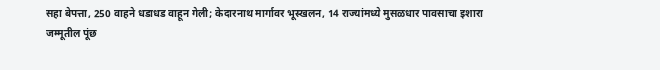सहा बेपत्ता, 250 वाहने धडाधड वाहून गेली; केदारनाथ मार्गावर भूस्खलन, 14 राज्यांमध्ये मुसळधार पावसाचा इशारा
जम्मूतील पूंछ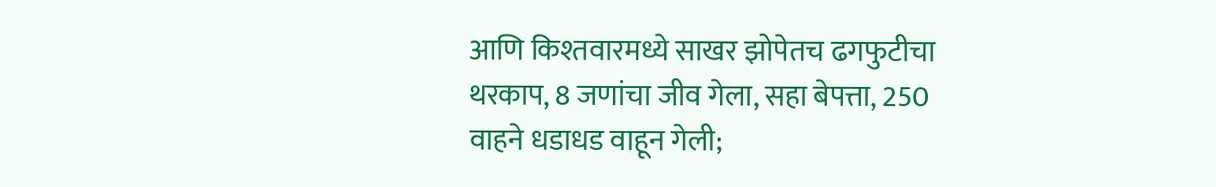आणि किश्तवारमध्ये साखर झोपेतच ढगफुटीचा थरकाप, 8 जणांचा जीव गेला, सहा बेपत्ता, 250 वाहने धडाधड वाहून गेली;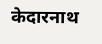केदारनाथ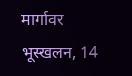मार्गावर भूस्खलन, 14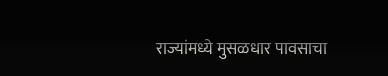राज्यांमध्ये मुसळधार पावसाचा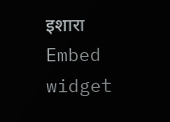इशारा
Embed widget